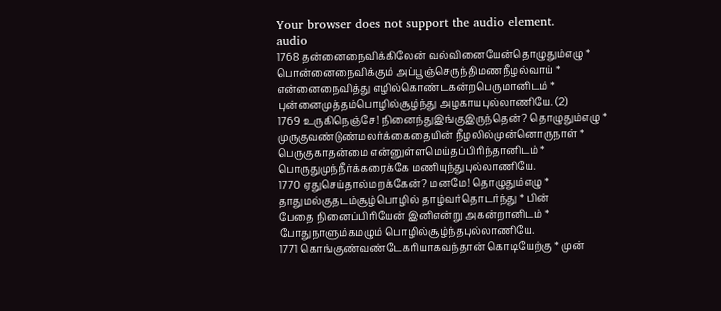Your browser does not support the audio element.
audio
1768 தன்னைநைவிக்கிலேன் வல்வினையேன்தொழுதும்எழு *
பொன்னைநைவிக்கும் அப்பூஞ்செருந்திமணநீழல்வாய் *
என்னைநைவித்து எழில்கொண்டகன்றபெருமானிடம் *
புன்னைமுத்தம்பொழில்சூழ்ந்து அழகாயபுல்லாணியே. (2)
1769 உருகிநெஞ்சே! நினைந்துஇங்குஇருந்தென்? தொழுதும்எழு *
முருகுவண்டுண்மலர்க்கைதையின் நீழலில்முன்னொருநாள் *
பெருகுகாதன்மை என்னுள்ளமெய்தப்பிரிந்தானிடம் *
பொருதுமுந்நீர்க்கரைக்கே மணியுந்துபுல்லாணியே.
1770 ஏதுசெய்தால்மறக்கேன்? மனமே! தொழுதும்எழு *
தாதுமல்குதடம்சூழ்பொழில் தாழ்வர்தொடர்ந்து * பின்
பேதை நினைப்பிரியேன் இனிஎன்று அகன்றானிடம் *
போதுநாளும்கமழும் பொழில்சூழ்ந்தபுல்லாணியே.
1771 கொங்குண்வண்டேகரியாகவந்தான் கொடியேற்கு * முன்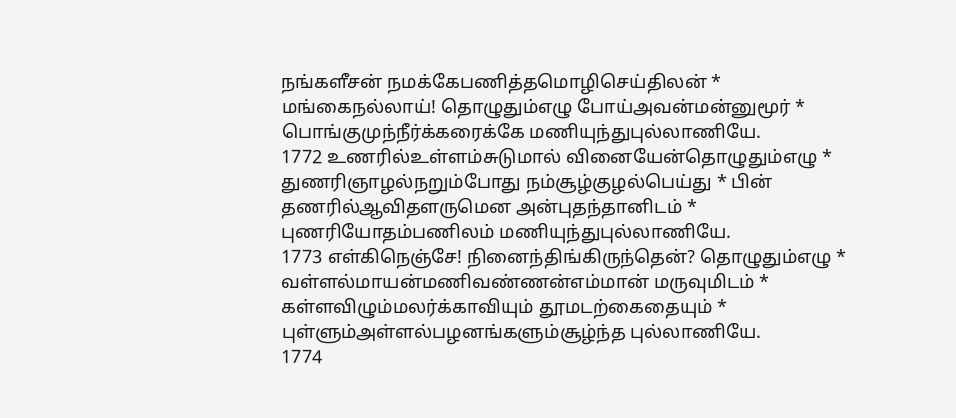நங்களீசன் நமக்கேபணித்தமொழிசெய்திலன் *
மங்கைநல்லாய்! தொழுதும்எழு போய்அவன்மன்னுமூர் *
பொங்குமுந்நீர்க்கரைக்கே மணியுந்துபுல்லாணியே.
1772 உணரில்உள்ளம்சுடுமால் வினையேன்தொழுதும்எழு *
துணரிஞாழல்நறும்போது நம்சூழ்குழல்பெய்து * பின்
தணரில்ஆவிதளருமென அன்புதந்தானிடம் *
புணரியோதம்பணிலம் மணியுந்துபுல்லாணியே.
1773 எள்கிநெஞ்சே! நினைந்திங்கிருந்தென்? தொழுதும்எழு *
வள்ளல்மாயன்மணிவண்ணன்எம்மான் மருவுமிடம் *
கள்ளவிழும்மலர்க்காவியும் தூமடற்கைதையும் *
புள்ளும்அள்ளல்பழனங்களும்சூழ்ந்த புல்லாணியே.
1774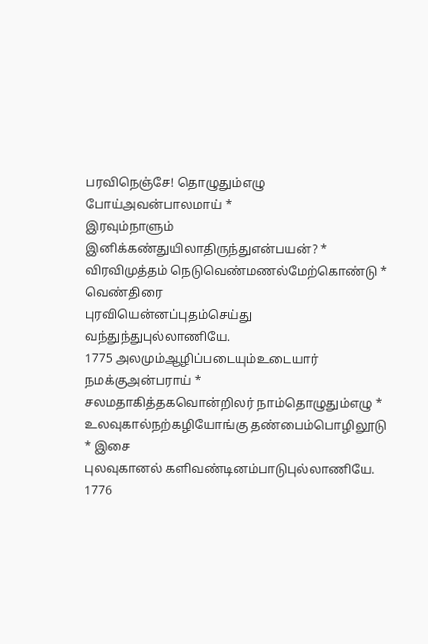பரவிநெஞ்சே! தொழுதும்எழு போய்அவன்பாலமாய் *
இரவும்நாளும் இனிக்கண்துயிலாதிருந்துஎன்பயன்? *
விரவிமுத்தம் நெடுவெண்மணல்மேற்கொண்டு * வெண்திரை
புரவியென்னப்புதம்செய்து வந்துந்துபுல்லாணியே.
1775 அலமும்ஆழிப்படையும்உடையார் நமக்குஅன்பராய் *
சலமதாகித்தகவொன்றிலர் நாம்தொழுதும்எழு *
உலவுகால்நற்கழியோங்கு தண்பைம்பொழிலூடு * இசை
புலவுகானல் களிவண்டினம்பாடுபுல்லாணியே.
1776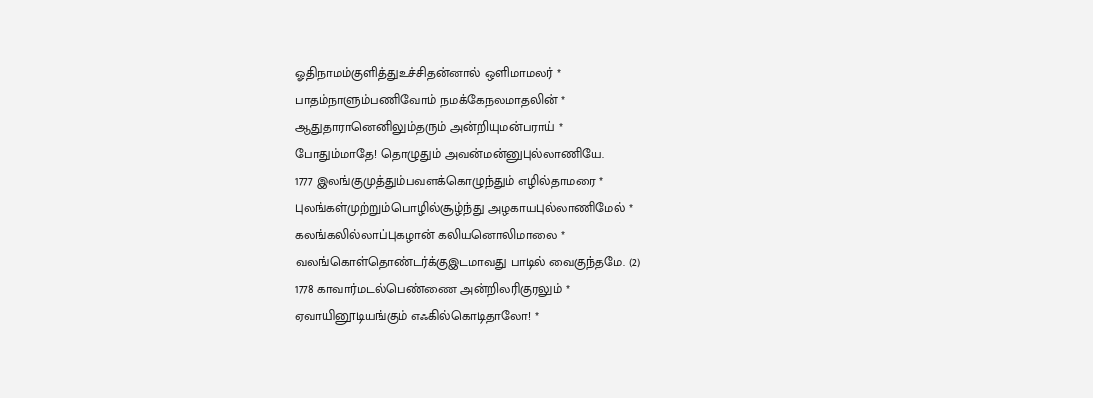ஓதிநாமம்குளித்துஉச்சிதன்னால் ஒளிமாமலர் *
பாதம்நாளும்பணிவோம் நமக்கேநலமாதலின் *
ஆதுதாரானெனிலும்தரும் அன்றியுமன்பராய் *
போதும்மாதே! தொழுதும் அவன்மன்னுபுல்லாணியே.
1777 இலங்குமுத்தும்பவளக்கொழுந்தும் எழில்தாமரை *
புலங்கள்முற்றும்பொழில்சூழ்ந்து அழகாயபுல்லாணிமேல் *
கலங்கலில்லாப்புகழான் கலியனொலிமாலை *
வலங்கொள்தொண்டர்க்குஇடமாவது பாடில் வைகுந்தமே. (2)
1778 காவார்மடல்பெண்ணை அன்றிலரிகுரலும் *
ஏவாயினூடியங்கும் எஃகில்கொடிதாலோ! *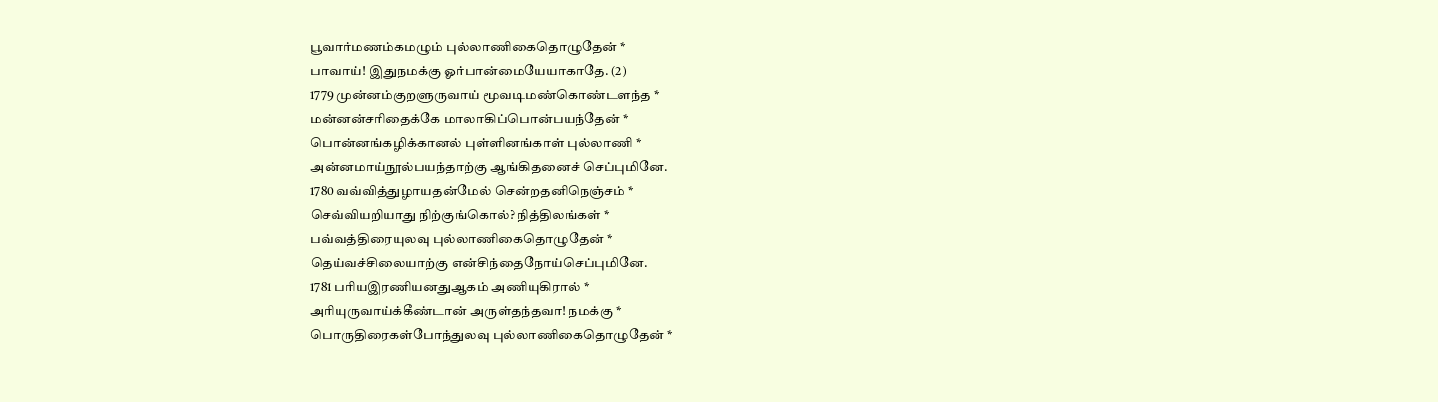பூவார்மணம்கமழும் புல்லாணிகைதொழுதேன் *
பாவாய்! இதுநமக்கு ஓர்பான்மையேயாகாதே. (2)
1779 முன்னம்குறளுருவாய் மூவடிமண்கொண்டளந்த *
மன்னன்சரிதைக்கே மாலாகிப்பொன்பயந்தேன் *
பொன்னங்கழிக்கானல் புள்ளினங்காள் புல்லாணி *
அன்னமாய்நூல்பயந்தாற்கு ஆங்கிதனைச் செப்புமினே.
1780 வவ்வித்துழாயதன்மேல் சென்றதனிநெஞ்சம் *
செவ்வியறியாது நிற்குங்கொல்? நித்திலங்கள் *
பவ்வத்திரையுலவு புல்லாணிகைதொழுதேன் *
தெய்வச்சிலையாற்கு என்சிந்தைநோய்செப்புமினே.
1781 பரியஇரணியனதுஆகம் அணியுகிரால் *
அரியுருவாய்க்கீண்டான் அருள்தந்தவா! நமக்கு *
பொருதிரைகள்போந்துலவு புல்லாணிகைதொழுதேன் *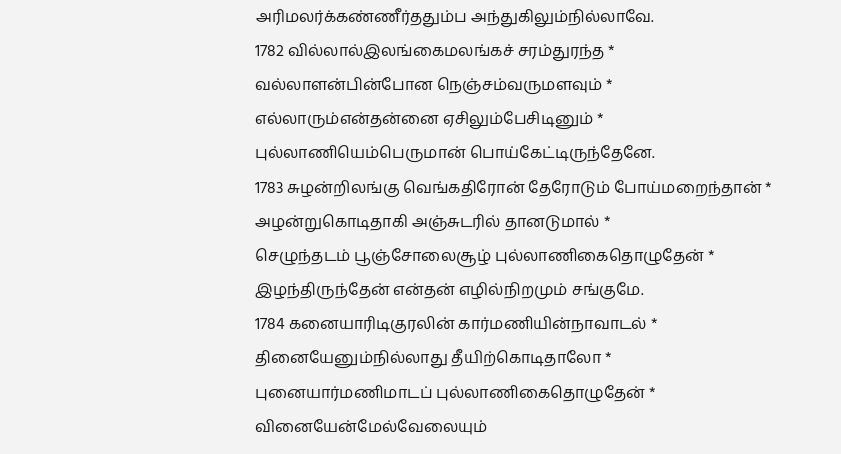அரிமலர்க்கண்ணீர்ததும்ப அந்துகிலும்நில்லாவே.
1782 வில்லால்இலங்கைமலங்கச் சரம்துரந்த *
வல்லாளன்பின்போன நெஞ்சம்வருமளவும் *
எல்லாரும்என்தன்னை ஏசிலும்பேசிடினும் *
புல்லாணியெம்பெருமான் பொய்கேட்டிருந்தேனே.
1783 சுழன்றிலங்கு வெங்கதிரோன் தேரோடும் போய்மறைந்தான் *
அழன்றுகொடிதாகி அஞ்சுடரில் தானடுமால் *
செழுந்தடம் பூஞ்சோலைசூழ் புல்லாணிகைதொழுதேன் *
இழந்திருந்தேன் என்தன் எழில்நிறமும் சங்குமே.
1784 கனையாரிடிகுரலின் கார்மணியின்நாவாடல் *
தினையேனும்நில்லாது தீயிற்கொடிதாலோ *
புனையார்மணிமாடப் புல்லாணிகைதொழுதேன் *
வினையேன்மேல்வேலையும்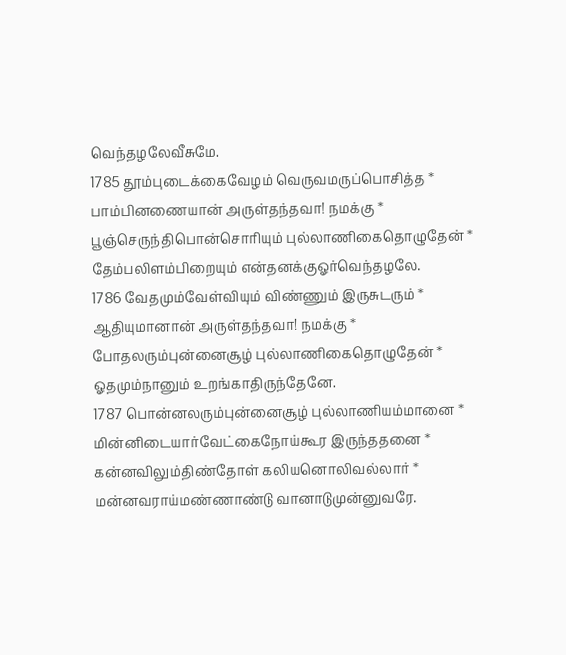வெந்தழலேவீசுமே.
1785 தூம்புடைக்கைவேழம் வெருவமருப்பொசித்த *
பாம்பினணையான் அருள்தந்தவா! நமக்கு *
பூஞ்செருந்திபொன்சொரியும் புல்லாணிகைதொழுதேன் *
தேம்பலிளம்பிறையும் என்தனக்குஓர்வெந்தழலே.
1786 வேதமும்வேள்வியும் விண்ணும் இருசுடரும் *
ஆதியுமானான் அருள்தந்தவா! நமக்கு *
போதலரும்புன்னைசூழ் புல்லாணிகைதொழுதேன் *
ஓதமும்நானும் உறங்காதிருந்தேனே.
1787 பொன்னலரும்புன்னைசூழ் புல்லாணியம்மானை *
மின்னிடையார்வேட்கைநோய்கூர இருந்ததனை *
கன்னவிலும்திண்தோள் கலியனொலிவல்லார் *
மன்னவராய்மண்ணாண்டு வானாடுமுன்னுவரே.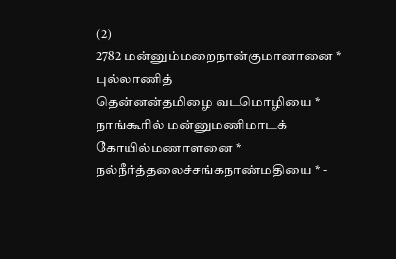(2)
2782 மன்னும்மறைநான்குமானானை * புல்லாணித்
தென்னன்தமிழை வடமொழியை *
நாங்கூரில் மன்னுமணிமாடக் கோயில்மணாளனை *
நல்நீர்த்தலைச்சங்கநாண்மதியை * -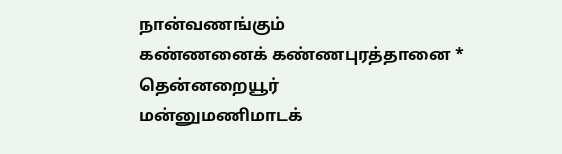நான்வணங்கும்
கண்ணனைக் கண்ணபுரத்தானை * தென்னறையூர்
மன்னுமணிமாடக்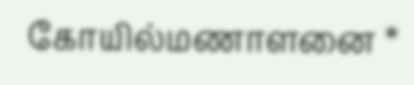கோயில்மணாளனை *